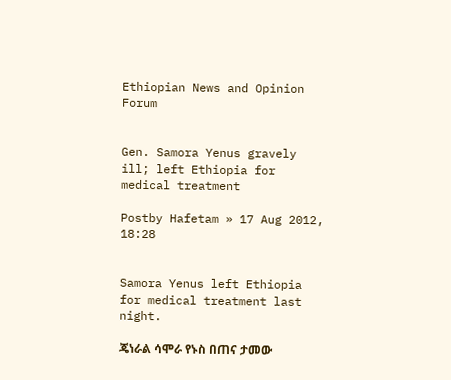Ethiopian News and Opinion Forum


Gen. Samora Yenus gravely ill; left Ethiopia for medical treatment

Postby Hafetam » 17 Aug 2012, 18:28


Samora Yenus left Ethiopia for medical treatment last night.

ጄነራል ሳሞራ የኑስ በጠና ታመው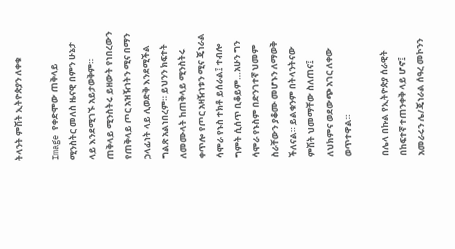ትላንት ምሽት ኢትዮጵያን ለቀቁ

Image የቀድሞው ጠቅላይ ሚንስትር መለስ ዜናዊ በምን ሁኔታ ላይ እንደሚገኙ አይታወቅም። ጠቅላይ ሚንስትሩ ይዘውት የነበረውን የጠቅላይ ጦር አዝዥነትን ሚና በማን ኃላፊነት ላይ ሊወድቅ እንደሚችል ግልጽ አልነበረም። ይህንን ክፍተት ለመሙላት ከጠቅላይ ሚንስትሩ ቀጥሎ የጦር አዛዥነቱን ሚና ጄነራል ሳሞራ የኑስ ተክቶ ይሰራል፤ ተብሎ ግምት ሲሰጥ ቢቆይም…አሁን ግን ሳሞራ የኑስም በድንገተኛ ህመም ስራቸውን ያቆሙ መሆኑን ለማወቅ ችለናል። ይልቁንም በትላንትናው ምሽት ህመማቸው ስለጠና፤ ለህክምና ወደውጭ አገር ለቀው ወጥተዋል።

በሌላ በኩል የኢትዮጵያ ሰራዊት በከፍተኛ ተጠንቀቅ ላይ ሆኖ፤ አመራሩን ሌ/ጄነራል ሰዓረ መኮንን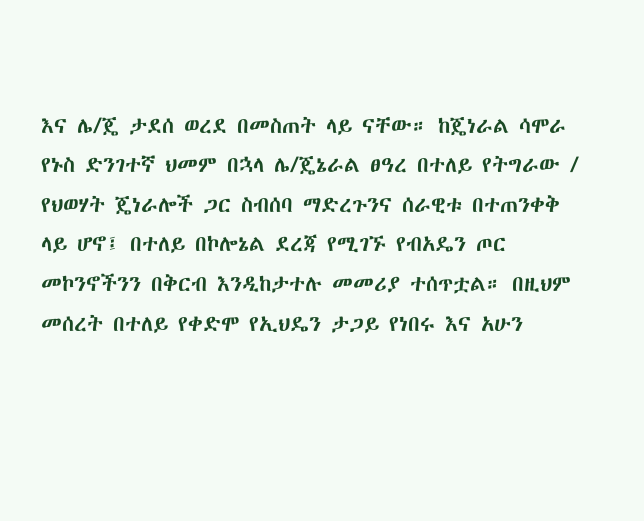እና ሌ/ጄ ታደሰ ወረደ በመስጠት ላይ ናቸው። ከጄነራል ሳሞራ የኑስ ድንገተኛ ህመም በኋላ ሌ/ጄኔራል ፀዓረ በተለይ የትግራው / የህወሃት ጄነራሎች ጋር ስብሰባ ማድረጉንና ሰራዊቱ በተጠንቀቅ ላይ ሆኖ፤ በተለይ በኮሎኔል ደረጃ የሚገኙ የብአዴን ጦር መኮንኖችንን በቅርብ እንዲከታተሉ መመሪያ ተሰጥቷል። በዚህም መሰረት በተለይ የቀድሞ የኢህዴን ታጋይ የነበሩ እና አሁን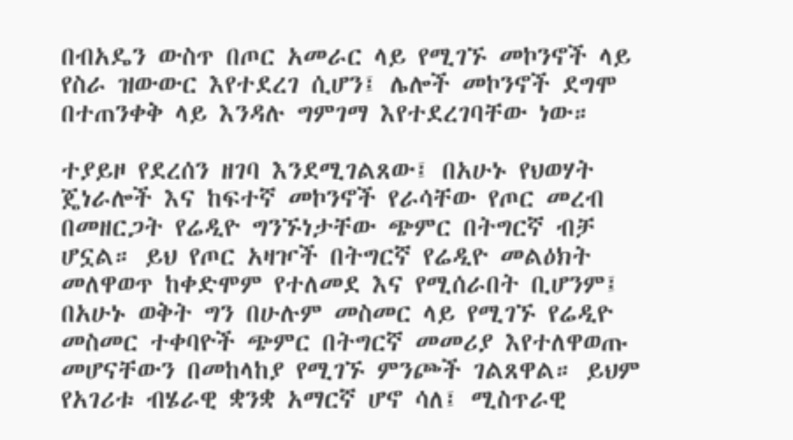በብአዴን ውስጥ በጦር አመራር ላይ የሚገኙ መኮንኖች ላይ የስራ ዝውውር እየተደረገ ሲሆን፤ ሌሎች መኮንኖች ደግሞ በተጠንቀቅ ላይ እንዳሉ ግምገማ እየተደረገባቸው ነው።

ተያይዞ የደረሰን ዘገባ እንደሚገልጸው፤ በአሁኑ የህወሃት ጄነራሎች እና ከፍተኛ መኮንኖች የራሳቸው የጦር መረብ በመዘርጋት የሬዲዮ ግንኙነታቸው ጭምር በትግርኛ ብቻ ሆኗል። ይህ የጦር አዛዦች በትግርኛ የሬዲዮ መልዕክት መለዋወጥ ከቀድሞም የተለመደ እና የሚሰራበት ቢሆንም፤ በአሁኑ ወቅት ግን በሁሉም መስመር ላይ የሚገኙ የሬዲዮ መስመር ተቀባዮች ጭምር በትግርኛ መመሪያ እየተለዋወጡ መሆናቸውን በመከላከያ የሚገኙ ምንጮች ገልጸዋል። ይህም የአገሪቱ ብሄራዊ ቋንቋ አማርኛ ሆኖ ሳለ፤ ሚስጥራዊ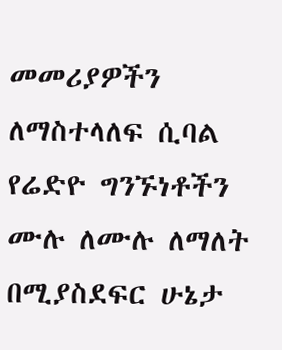መመሪያዎችን ለማስተላለፍ ሲባል የሬድዮ ግንኙነቶችን ሙሉ ለሙሉ ለማለት በሚያስደፍር ሁኔታ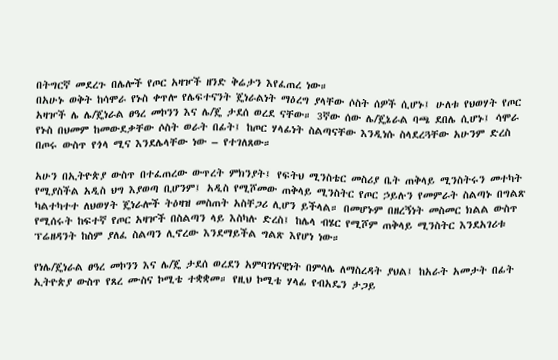በትግርኛ መደረጉ በሌሎች የጦር አዛዦች ዘንድ ቅሬታን እየፈጠረ ነው።
በአሁኑ ወቅት ከሳሞራ የኑስ ቀጥሎ የሌፍተናንት ጄነራልነት ማዕረግ ያላቸው ሶስት ሰዎች ሲሆኑ፤ ሁለቱ የህወሃት የጦር አዛዦች ሌ ሌ/ጄነራል ፀዓረ መኮንን እና ሌ/ጄ ታደሰ ወረደ ናቸው። 3ኛው ሰው ሌ/ጄኔራል ባጫ ደበሌ ሲሆኑ፤ ሳሞራ የኑስ በህመም ከመውደቃቸው ሶስት ወራት በፊት፤ ከጦር ሃላፊነት ስልጣናቸው እንዲነሱ ስላደረጓቸው አሁንም ድረስ በጦሩ ውስጥ የጎላ ሚና እንደሌላቸው ነው – የተገለጸው።

አሁን በኢትዮጵያ ውስጥ በተፈጠረው ውጥረት ምክንያት፤ የፍትህ ሚንስቴር መስሪያ ቤት ጠቅላይ ሚንስትሩን መተካት የሚያስችል አዲስ ህግ እያወጣ ቢሆንም፤ አዲስ የሚሾመው ጠቅላይ ሚንስትር የጦር ኃይሉን የመምራት ስልጣኑ በግልጽ ካልተካተተ ለህወሃት ጄነራሎች ትዕዛዝ መስጠት አስቸጋሪ ሊሆን ይችላል። በመሆኑም በዘረኝነት መስመር ክልል ውስጥ የሚሰሩት ከፍተኛ የጦር አዛዦች በስልጣን ላይ እስካሉ ድረስ፤ ከሌላ ብሄር የሚሾም ጠቅላይ ሚንስትር እንደአገሪቱ ፕሬዘዳንት ከስም ያለፈ ስልጣን ሊኖረው እንደማይችል ግልጽ እየሆነ ነው።

የነሌ/ጄነራል ፀዓረ መኮንን እና ሌ/ጄ ታደሰ ወረደን አምባገነናዊነት በምሳሌ ለማስረዳት ያህል፤ ከአራት አመታት በፊት ኢትዮጵያ ውስጥ የጸረ ሙስና ኮሚቴ ተቋቋመ። የዚህ ኮሚቴ ሃላፊ የብአዴን ታጋይ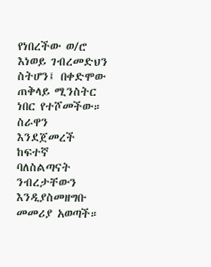የነበረችው ወ/ሮ እነወይ ገብረመድህን ስትሆን፤ በቀድሞው ጠቅላይ ሚንስትር ነበር የተሾመችው። ስራዋን እንደጀመረች ከፍተኛ ባለስልጣናት ንብረታቸውን እንዲያስመዘግቡ መመሪያ አወጣች።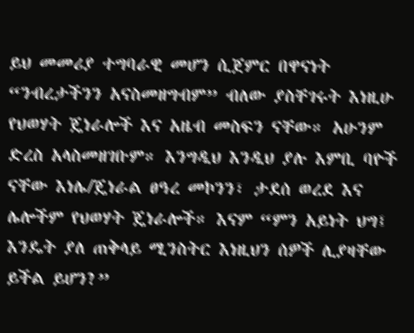ይህ መመሪያ ተግባራዊ መሆን ሲጀምር በዋናነት “ንብረታችንን አናስመዘግብም” ብለው ያስቸገሩት እነዚሁ የህወሃት ጄነራሎች እና አዜብ መስፍን ናቸው። አሁንም ድረስ አላስመዘገቡም። እንግዲህ እንዲህ ያሉ እምቢ ባዮች ናቸው እነሌ/ጄነራል ፀዓረ መኮንን፣ ታደሰ ወረደ እና ሌሎችም የህወሃት ጄነራሎች። እናም “ምን አይነት ህግ፤ እንዴት ያለ ጠቅላይ ሚንስትር እነዚህን ሰዎች ሊያዛቸው ይችል ይሆን?”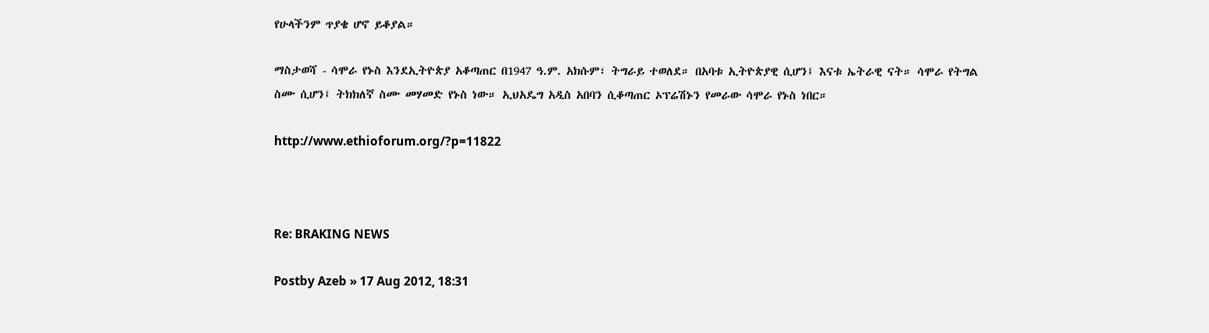የሁላችንም ጥያቄ ሆኖ ይቆያል።

ማስታወሻ - ሳሞራ የኑስ እንደኢትዮጵያ አቆጣጠር በ1947 ዓ.ም. አክሱም፣ ትግራይ ተወለደ። በአባቱ ኢትዮጵያዊ ሲሆን፤ እናቱ ኤትራዊ ናት። ሳሞራ የትግል ስሙ ሲሆን፤ ትክክለኛ ስሙ መሃመድ የኑስ ነው። ኢህአዴግ አዲስ አበባን ሲቆጣጠር ኦፕሬሽኑን የመራው ሳሞራ የኑስ ነበር።

http://www.ethioforum.org/?p=11822



Re: BRAKING NEWS

Postby Azeb » 17 Aug 2012, 18:31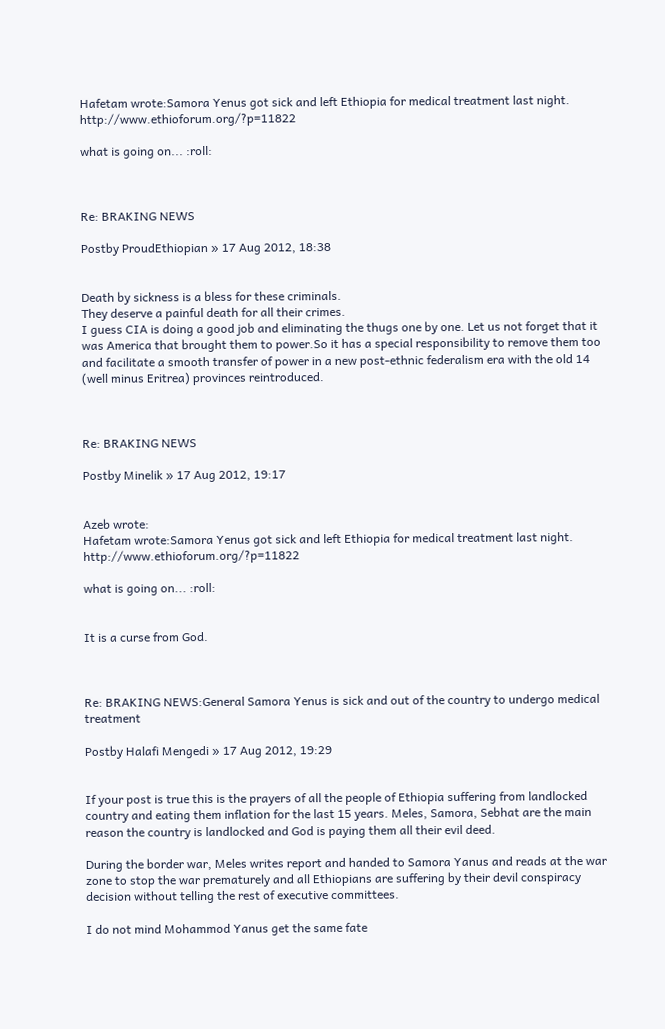Hafetam wrote:Samora Yenus got sick and left Ethiopia for medical treatment last night.
http://www.ethioforum.org/?p=11822

what is going on... :roll:



Re: BRAKING NEWS

Postby ProudEthiopian » 17 Aug 2012, 18:38


Death by sickness is a bless for these criminals.
They deserve a painful death for all their crimes.
I guess CIA is doing a good job and eliminating the thugs one by one. Let us not forget that it was America that brought them to power.So it has a special responsibility to remove them too and facilitate a smooth transfer of power in a new post-ethnic federalism era with the old 14 (well minus Eritrea) provinces reintroduced.



Re: BRAKING NEWS

Postby Minelik » 17 Aug 2012, 19:17


Azeb wrote:
Hafetam wrote:Samora Yenus got sick and left Ethiopia for medical treatment last night.
http://www.ethioforum.org/?p=11822

what is going on... :roll:


It is a curse from God.



Re: BRAKING NEWS:General Samora Yenus is sick and out of the country to undergo medical treatment

Postby Halafi Mengedi » 17 Aug 2012, 19:29


If your post is true this is the prayers of all the people of Ethiopia suffering from landlocked country and eating them inflation for the last 15 years. Meles, Samora, Sebhat are the main reason the country is landlocked and God is paying them all their evil deed.

During the border war, Meles writes report and handed to Samora Yanus and reads at the war zone to stop the war prematurely and all Ethiopians are suffering by their devil conspiracy decision without telling the rest of executive committees.

I do not mind Mohammod Yanus get the same fate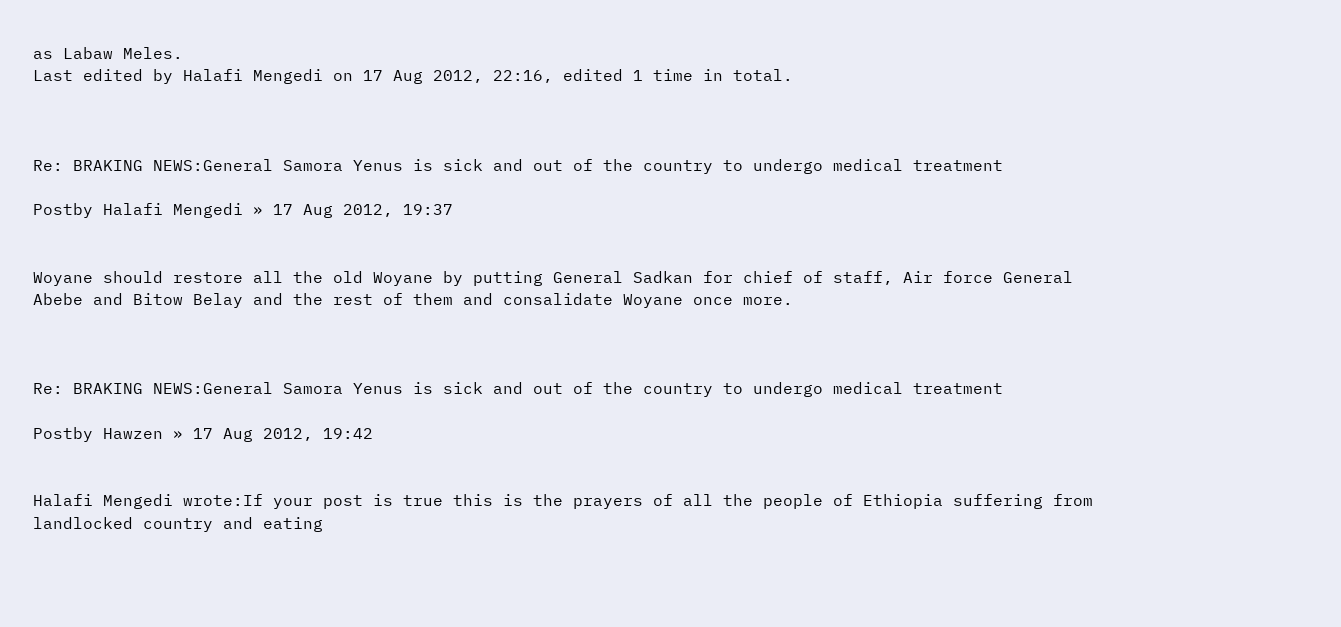as Labaw Meles.
Last edited by Halafi Mengedi on 17 Aug 2012, 22:16, edited 1 time in total.



Re: BRAKING NEWS:General Samora Yenus is sick and out of the country to undergo medical treatment

Postby Halafi Mengedi » 17 Aug 2012, 19:37


Woyane should restore all the old Woyane by putting General Sadkan for chief of staff, Air force General Abebe and Bitow Belay and the rest of them and consalidate Woyane once more.



Re: BRAKING NEWS:General Samora Yenus is sick and out of the country to undergo medical treatment

Postby Hawzen » 17 Aug 2012, 19:42


Halafi Mengedi wrote:If your post is true this is the prayers of all the people of Ethiopia suffering from landlocked country and eating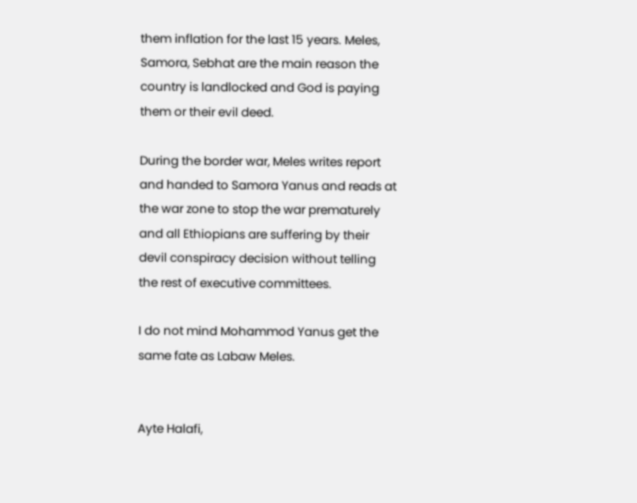them inflation for the last 15 years. Meles, Samora, Sebhat are the main reason the country is landlocked and God is paying them or their evil deed.

During the border war, Meles writes report and handed to Samora Yanus and reads at the war zone to stop the war prematurely and all Ethiopians are suffering by their devil conspiracy decision without telling the rest of executive committees.

I do not mind Mohammod Yanus get the same fate as Labaw Meles.


Ayte Halafi,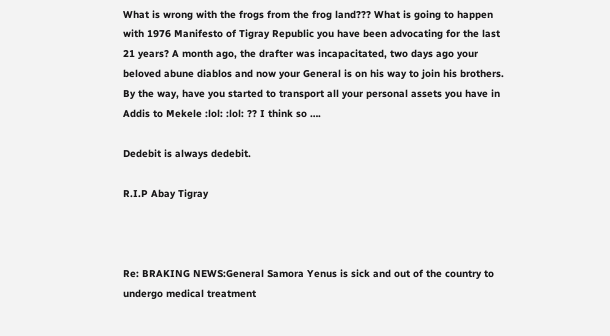What is wrong with the frogs from the frog land??? What is going to happen with 1976 Manifesto of Tigray Republic you have been advocating for the last 21 years? A month ago, the drafter was incapacitated, two days ago your beloved abune diablos and now your General is on his way to join his brothers.
By the way, have you started to transport all your personal assets you have in Addis to Mekele :lol: :lol: ?? I think so ….

Dedebit is always dedebit.

R.I.P Abay Tigray



Re: BRAKING NEWS:General Samora Yenus is sick and out of the country to undergo medical treatment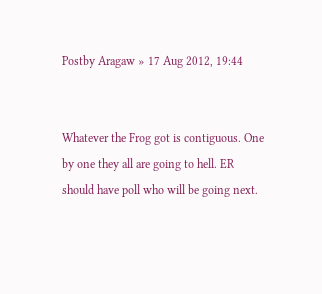Postby Aragaw » 17 Aug 2012, 19:44


Whatever the Frog got is contiguous. One by one they all are going to hell. ER should have poll who will be going next.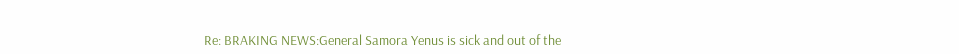Re: BRAKING NEWS:General Samora Yenus is sick and out of the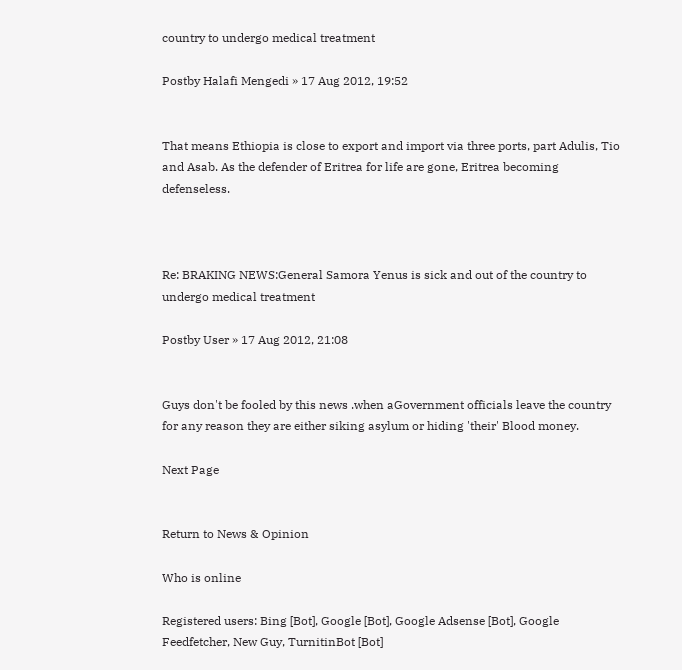country to undergo medical treatment

Postby Halafi Mengedi » 17 Aug 2012, 19:52


That means Ethiopia is close to export and import via three ports, part Adulis, Tio and Asab. As the defender of Eritrea for life are gone, Eritrea becoming defenseless.



Re: BRAKING NEWS:General Samora Yenus is sick and out of the country to undergo medical treatment

Postby User » 17 Aug 2012, 21:08


Guys don't be fooled by this news .when aGovernment officials leave the country for any reason they are either siking asylum or hiding 'their' Blood money.

Next Page


Return to News & Opinion

Who is online

Registered users: Bing [Bot], Google [Bot], Google Adsense [Bot], Google Feedfetcher, New Guy, TurnitinBot [Bot]